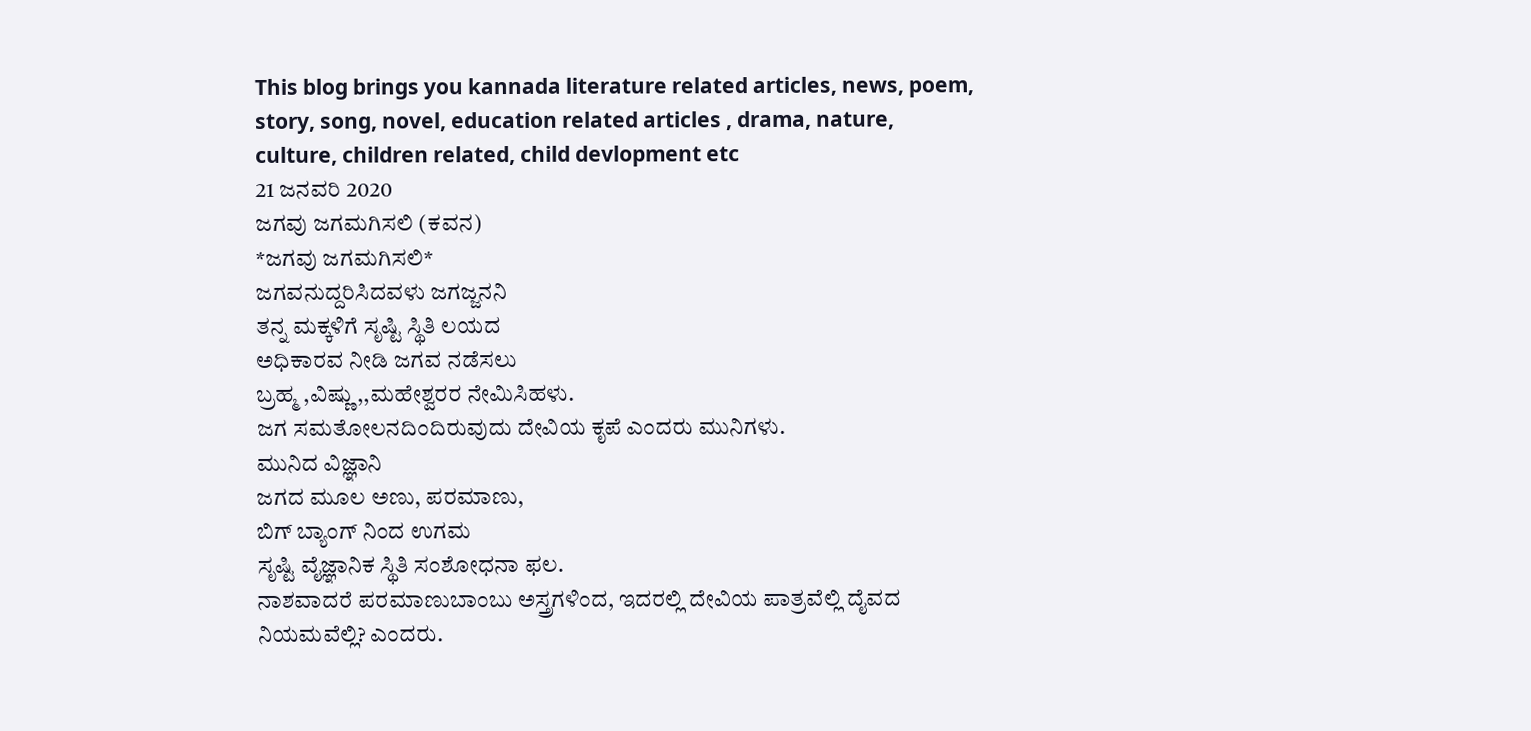This blog brings you kannada literature related articles, news, poem, story, song, novel, education related articles , drama, nature, culture, children related, child devlopment etc
21 ಜನವರಿ 2020
ಜಗವು ಜಗಮಗಿಸಲಿ (ಕವನ)
*ಜಗವು ಜಗಮಗಿಸಲಿ*
ಜಗವನುದ್ದರಿಸಿದವಳು ಜಗಜ್ಜನನಿ
ತನ್ನ ಮಕ್ಕಳಿಗೆ ಸೃಷ್ಟಿ ಸ್ಥಿತಿ ಲಯದ
ಅಧಿಕಾರವ ನೀಡಿ ಜಗವ ನಡೆಸಲು
ಬ್ರಹ್ಮ ,ವಿಷ್ಣು,,ಮಹೇಶ್ವರರ ನೇಮಿಸಿಹಳು.
ಜಗ ಸಮತೋಲನದಿಂದಿರುವುದು ದೇವಿಯ ಕೃಪೆ ಎಂದರು ಮುನಿಗಳು.
ಮುನಿದ ವಿಜ್ಞಾನಿ
ಜಗದ ಮೂಲ ಅಣು, ಪರಮಾಣು,
ಬಿಗ್ ಬ್ಯಾಂಗ್ ನಿಂದ ಉಗಮ
ಸೃಷ್ಟಿ ವೈಜ್ಞಾನಿಕ ಸ್ಥಿತಿ ಸಂಶೋಧನಾ ಫಲ.
ನಾಶವಾದರೆ ಪರಮಾಣುಬಾಂಬು ಅಸ್ತ್ರಗಳಿಂದ, ಇದರಲ್ಲಿ ದೇವಿಯ ಪಾತ್ರವೆಲ್ಲಿ ದೈವದ ನಿಯಮವೆಲ್ಲಿ? ಎಂದರು.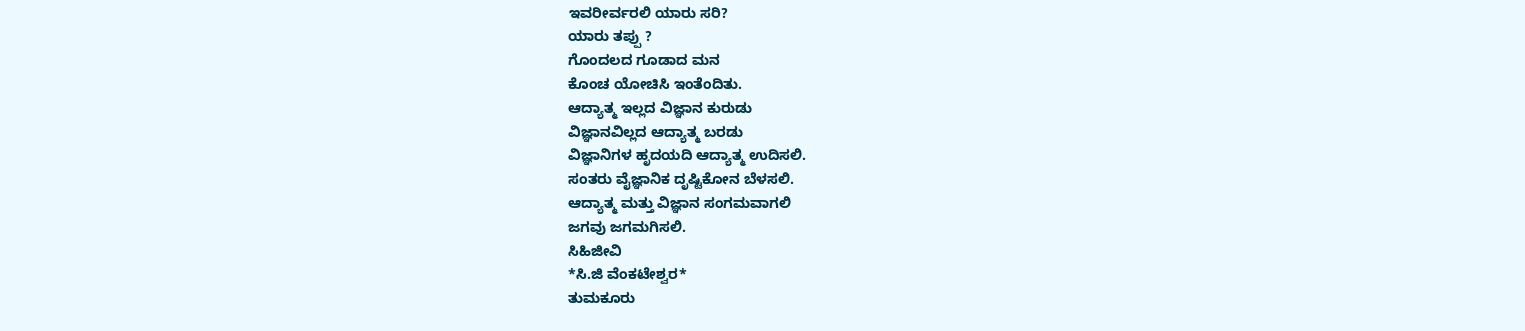ಇವರೀರ್ವರಲಿ ಯಾರು ಸರಿ?
ಯಾರು ತಪ್ಪು ?
ಗೊಂದಲದ ಗೂಡಾದ ಮನ
ಕೊಂಚ ಯೋಚಿಸಿ ಇಂತೆಂದಿತು.
ಆದ್ಯಾತ್ಮ ಇಲ್ಲದ ವಿಜ್ಞಾನ ಕುರುಡು
ವಿಜ್ಞಾನವಿಲ್ಲದ ಆದ್ಯಾತ್ಮ ಬರಡು
ವಿಜ್ಞಾನಿಗಳ ಹೃದಯದಿ ಆದ್ಯಾತ್ಮ ಉದಿಸಲಿ.
ಸಂತರು ವೈಜ್ಞಾನಿಕ ದೃಷ್ಟಿಕೋನ ಬೆಳಸಲಿ.
ಆದ್ಯಾತ್ಮ ಮತ್ತು ವಿಜ್ಞಾನ ಸಂಗಮವಾಗಲಿ
ಜಗವು ಜಗಮಗಿಸಲಿ.
ಸಿಹಿಜೀವಿ
*ಸಿ.ಜಿ ವೆಂಕಟೇಶ್ವರ*
ತುಮಕೂರು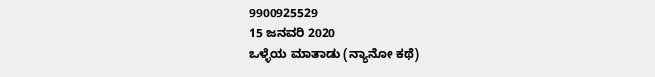9900925529
15 ಜನವರಿ 2020
ಒಳ್ಳೆಯ ಮಾತಾಡು (ನ್ಯಾನೋ ಕಥೆ)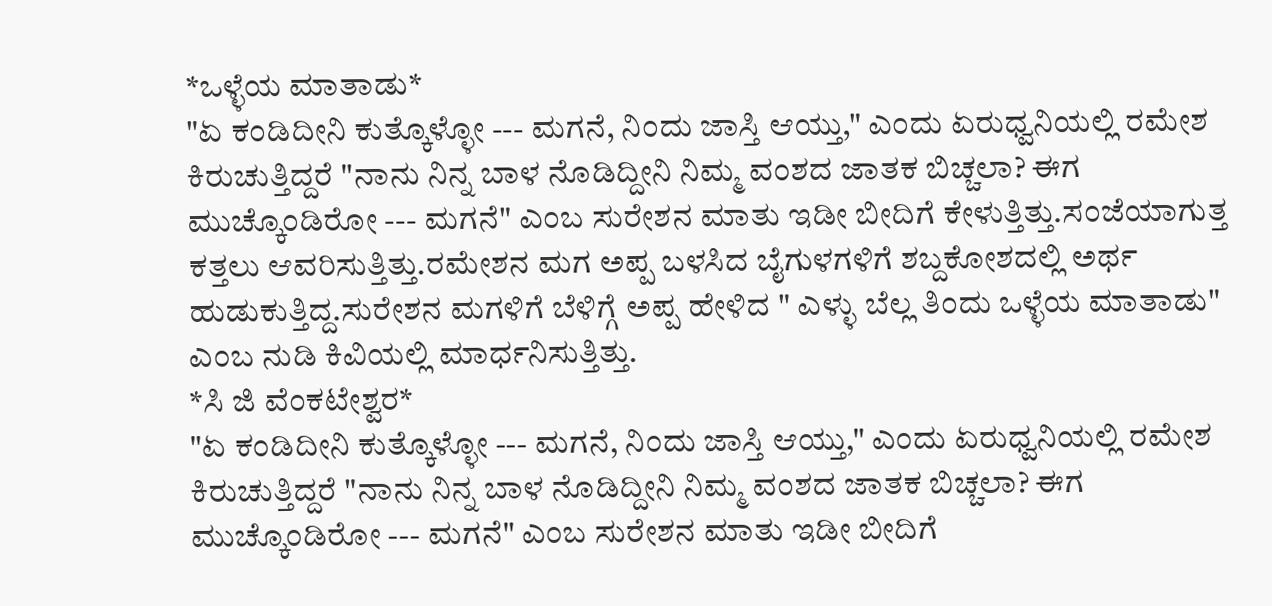*ಒಳ್ಳೆಯ ಮಾತಾಡು*
"ಏ ಕಂಡಿದೀನಿ ಕುತ್ಕೊಳ್ಳೋ --- ಮಗನೆ, ನಿಂದು ಜಾಸ್ತಿ ಆಯ್ತು," ಎಂದು ಏರುಧ್ವನಿಯಲ್ಲಿ ರಮೇಶ ಕಿರುಚುತ್ತಿದ್ದರೆ "ನಾನು ನಿನ್ನ ಬಾಳ ನೊಡಿದ್ದೀನಿ ನಿಮ್ಮ ವಂಶದ ಜಾತಕ ಬಿಚ್ಚಲಾ? ಈಗ ಮುಚ್ಕೊಂಡಿರೋ --- ಮಗನೆ" ಎಂಬ ಸುರೇಶನ ಮಾತು ಇಡೀ ಬೀದಿಗೆ ಕೇಳುತ್ತಿತ್ತು.ಸಂಜೆಯಾಗುತ್ತ ಕತ್ತಲು ಆವರಿಸುತ್ತಿತ್ತು.ರಮೇಶನ ಮಗ ಅಪ್ಪ ಬಳಸಿದ ಬೈಗುಳಗಳಿಗೆ ಶಬ್ದಕೋಶದಲ್ಲಿ ಅರ್ಥ ಹುಡುಕುತ್ತಿದ್ದ.ಸುರೇಶನ ಮಗಳಿಗೆ ಬೆಳಿಗ್ಗೆ ಅಪ್ಪ ಹೇಳಿದ " ಎಳ್ಳು ಬೆಲ್ಲ ತಿಂದು ಒಳ್ಳೆಯ ಮಾತಾಡು" ಎಂಬ ನುಡಿ ಕಿವಿಯಲ್ಲಿ ಮಾರ್ಧನಿಸುತ್ತಿತ್ತು.
*ಸಿ ಜಿ ವೆಂಕಟೇಶ್ವರ*
"ಏ ಕಂಡಿದೀನಿ ಕುತ್ಕೊಳ್ಳೋ --- ಮಗನೆ, ನಿಂದು ಜಾಸ್ತಿ ಆಯ್ತು," ಎಂದು ಏರುಧ್ವನಿಯಲ್ಲಿ ರಮೇಶ ಕಿರುಚುತ್ತಿದ್ದರೆ "ನಾನು ನಿನ್ನ ಬಾಳ ನೊಡಿದ್ದೀನಿ ನಿಮ್ಮ ವಂಶದ ಜಾತಕ ಬಿಚ್ಚಲಾ? ಈಗ ಮುಚ್ಕೊಂಡಿರೋ --- ಮಗನೆ" ಎಂಬ ಸುರೇಶನ ಮಾತು ಇಡೀ ಬೀದಿಗೆ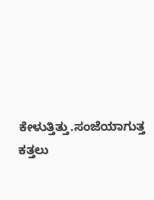ಕೇಳುತ್ತಿತ್ತು.ಸಂಜೆಯಾಗುತ್ತ ಕತ್ತಲು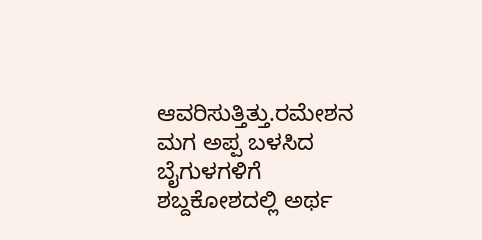ಆವರಿಸುತ್ತಿತ್ತು.ರಮೇಶನ ಮಗ ಅಪ್ಪ ಬಳಸಿದ ಬೈಗುಳಗಳಿಗೆ ಶಬ್ದಕೋಶದಲ್ಲಿ ಅರ್ಥ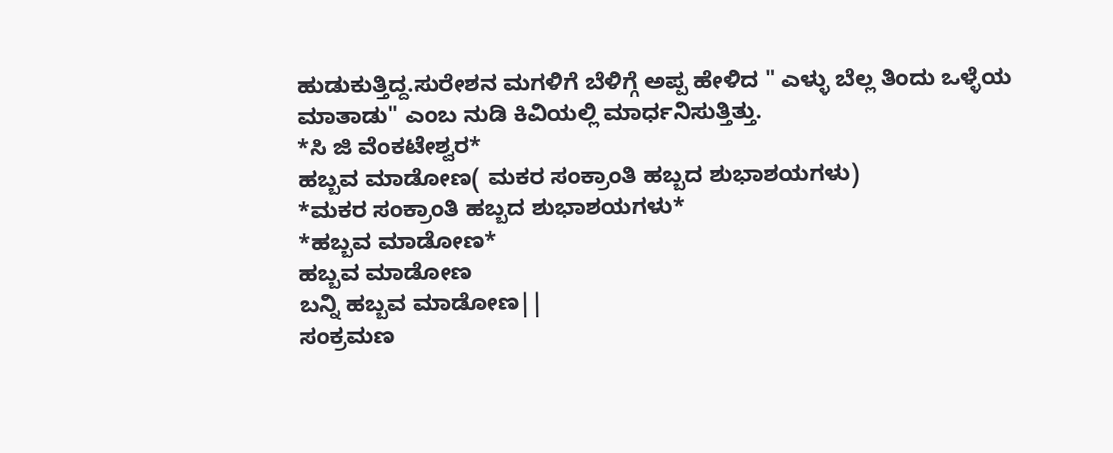ಹುಡುಕುತ್ತಿದ್ದ.ಸುರೇಶನ ಮಗಳಿಗೆ ಬೆಳಿಗ್ಗೆ ಅಪ್ಪ ಹೇಳಿದ " ಎಳ್ಳು ಬೆಲ್ಲ ತಿಂದು ಒಳ್ಳೆಯ ಮಾತಾಡು" ಎಂಬ ನುಡಿ ಕಿವಿಯಲ್ಲಿ ಮಾರ್ಧನಿಸುತ್ತಿತ್ತು.
*ಸಿ ಜಿ ವೆಂಕಟೇಶ್ವರ*
ಹಬ್ಬವ ಮಾಡೋಣ( ಮಕರ ಸಂಕ್ರಾಂತಿ ಹಬ್ಬದ ಶುಭಾಶಯಗಳು)
*ಮಕರ ಸಂಕ್ರಾಂತಿ ಹಬ್ಬದ ಶುಭಾಶಯಗಳು*
*ಹಬ್ಬವ ಮಾಡೋಣ*
ಹಬ್ಬವ ಮಾಡೋಣ
ಬನ್ನಿ ಹಬ್ಬವ ಮಾಡೋಣ||
ಸಂಕ್ರಮಣ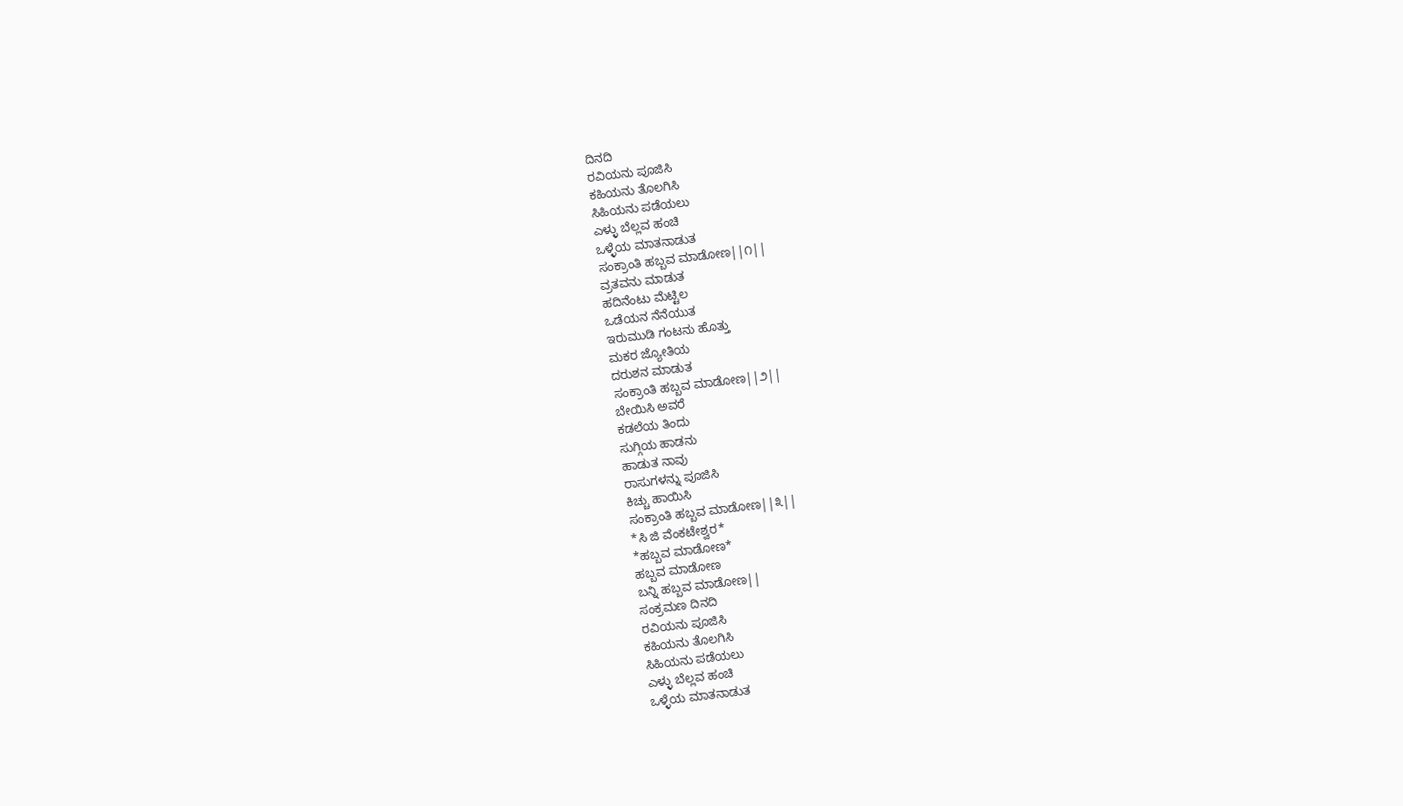ದಿನದಿ
ರವಿಯನು ಪೂಜಿಸಿ
ಕಹಿಯನು ತೊಲಗಿಸಿ
ಸಿಹಿಯನು ಪಡೆಯಲು
ಎಳ್ಳು ಬೆಲ್ಲವ ಹಂಚಿ
ಒಳ್ಳೆಯ ಮಾತನಾಡುತ
ಸಂಕ್ರಾಂತಿ ಹಬ್ಬವ ಮಾಡೋಣ||೧||
ವ್ರತವನು ಮಾಡುತ
ಹದಿನೆಂಟು ಮೆಟ್ಟಿಲ
ಒಡೆಯನ ನೆನೆಯುತ
ಇರುಮುಡಿ ಗಂಟನು ಹೊತ್ತು
ಮಕರ ಜ್ಯೋತಿಯ
ದರುಶನ ಮಾಡುತ
ಸಂಕ್ರಾಂತಿ ಹಬ್ಬವ ಮಾಡೋಣ||೨||
ಬೇಯಿಸಿ ಅವರೆ
ಕಡಲೆಯ ತಿಂದು
ಸುಗ್ಗಿಯ ಹಾಡನು
ಹಾಡುತ ನಾವು
ರಾಸುಗಳನ್ನು ಪೂಜಿಸಿ
ಕಿಚ್ಚು ಹಾಯಿಸಿ
ಸಂಕ್ರಾಂತಿ ಹಬ್ಬವ ಮಾಡೋಣ||೩||
*ಸಿ ಜಿ ವೆಂಕಟೇಶ್ವರ*
*ಹಬ್ಬವ ಮಾಡೋಣ*
ಹಬ್ಬವ ಮಾಡೋಣ
ಬನ್ನಿ ಹಬ್ಬವ ಮಾಡೋಣ||
ಸಂಕ್ರಮಣ ದಿನದಿ
ರವಿಯನು ಪೂಜಿಸಿ
ಕಹಿಯನು ತೊಲಗಿಸಿ
ಸಿಹಿಯನು ಪಡೆಯಲು
ಎಳ್ಳು ಬೆಲ್ಲವ ಹಂಚಿ
ಒಳ್ಳೆಯ ಮಾತನಾಡುತ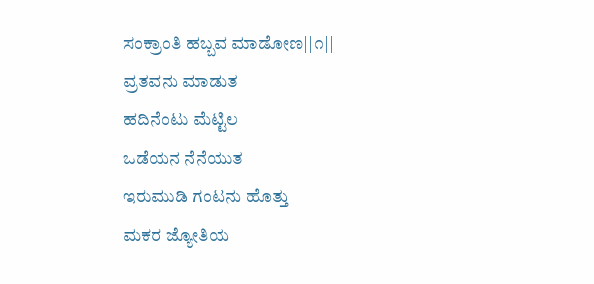ಸಂಕ್ರಾಂತಿ ಹಬ್ಬವ ಮಾಡೋಣ||೧||
ವ್ರತವನು ಮಾಡುತ
ಹದಿನೆಂಟು ಮೆಟ್ಟಿಲ
ಒಡೆಯನ ನೆನೆಯುತ
ಇರುಮುಡಿ ಗಂಟನು ಹೊತ್ತು
ಮಕರ ಜ್ಯೋತಿಯ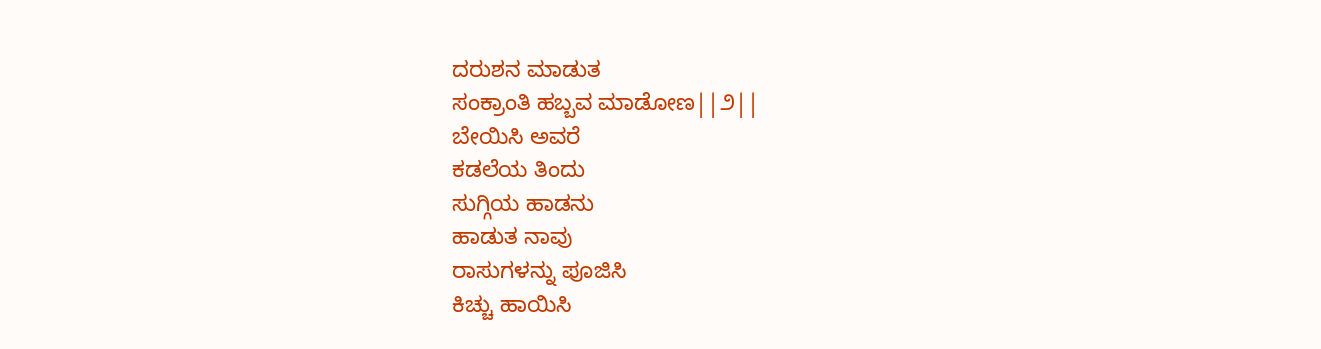ದರುಶನ ಮಾಡುತ
ಸಂಕ್ರಾಂತಿ ಹಬ್ಬವ ಮಾಡೋಣ||೨||
ಬೇಯಿಸಿ ಅವರೆ
ಕಡಲೆಯ ತಿಂದು
ಸುಗ್ಗಿಯ ಹಾಡನು
ಹಾಡುತ ನಾವು
ರಾಸುಗಳನ್ನು ಪೂಜಿಸಿ
ಕಿಚ್ಚು ಹಾಯಿಸಿ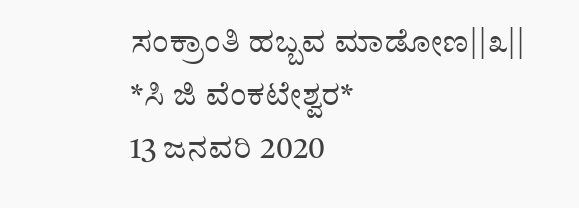ಸಂಕ್ರಾಂತಿ ಹಬ್ಬವ ಮಾಡೋಣ||೩||
*ಸಿ ಜಿ ವೆಂಕಟೇಶ್ವರ*
13 ಜನವರಿ 2020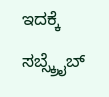ಇದಕ್ಕೆ ಸಬ್ಸ್ಕ್ರೈಬ್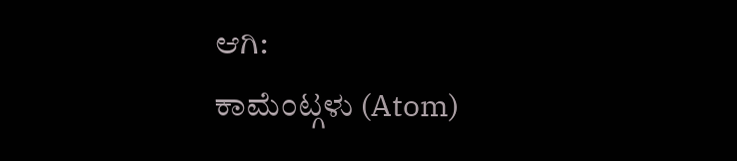ಆಗಿ:
ಕಾಮೆಂಟ್ಗಳು (Atom)